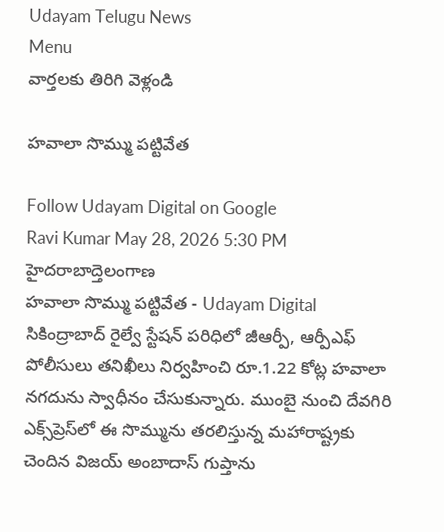Udayam Telugu News
Menu
వార్తలకు తిరిగి వెళ్లండి

హవాలా సొమ్ము పట్టివేత

Follow Udayam Digital on Google
Ravi Kumar May 28, 2026 5:30 PM హైదరాబాద్తెలంగాణ
హవాలా సొమ్ము పట్టివేత - Udayam Digital
సికింద్రాబాద్‌ రైల్వే స్టేషన్ పరిధిలో జీఆర్పీ, ఆర్పీఎఫ్‌ పోలీసులు తనిఖీలు నిర్వహించి రూ.1.22 కోట్ల హవాలా నగదును స్వాధీనం చేసుకున్నారు. ముంబై నుంచి దేవగిరి ఎక్స్‌ప్రెస్‌లో ఈ సొమ్మును తరలిస్తున్న మహారాష్ట్రకు చెందిన విజయ్ అంబాదాస్ గుప్తాను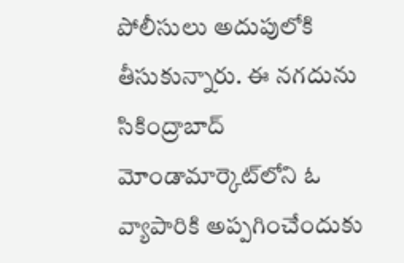పోలీసులు అదుపులోకి తీసుకున్నారు. ఈ నగదును సికింద్రాబాద్ మోండామార్కెట్‌లోని ఓ వ్యాపారికి అప్పగించేందుకు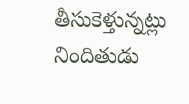తీసుకెళ్తున్నట్లు నిందితుడు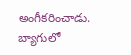అంగీకరించాడు. బ్యాగులో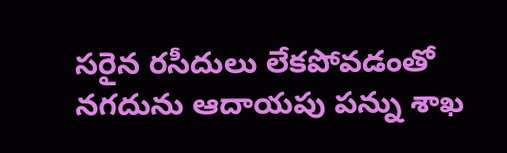సరైన రసీదులు లేకపోవడంతో నగదును ఆదాయపు పన్ను శాఖ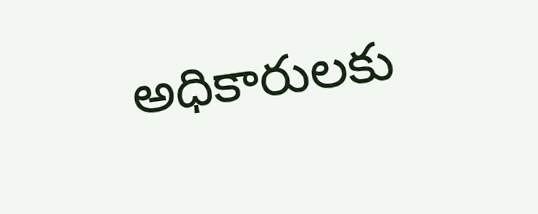అధికారులకు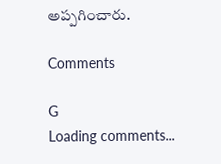అప్పగించారు.

Comments

G
Loading comments...